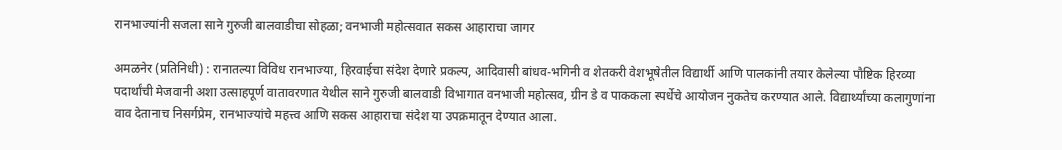रानभाज्यांनी सजला साने गुरुजी बालवाडीचा सोहळा; वनभाजी महोत्सवात सकस आहाराचा जागर

अमळनेर (प्रतिनिधी) : रानातल्या विविध रानभाज्या, हिरवाईचा संदेश देणारे प्रकल्प, आदिवासी बांधव-भगिनी व शेतकरी वेशभूषेतील विद्यार्थी आणि पालकांनी तयार केलेल्या पौष्टिक हिरव्या पदार्थांची मेजवानी अशा उत्साहपूर्ण वातावरणात येथील साने गुरुजी बालवाडी विभागात वनभाजी महोत्सव, ग्रीन डे व पाककला स्पर्धेचे आयोजन नुकतेच करण्यात आले. विद्यार्थ्यांच्या कलागुणांना वाव देतानाच निसर्गप्रेम, रानभाज्यांचे महत्त्व आणि सकस आहाराचा संदेश या उपक्रमातून देण्यात आला.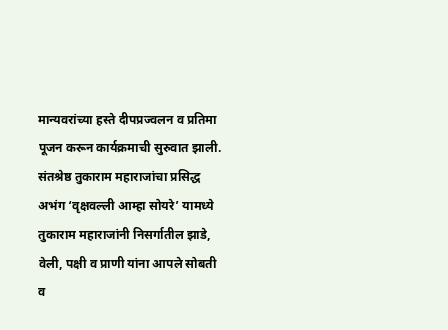मान्यवरांच्या हस्ते दीपप्रज्वलन व प्रतिमा पूजन करून कार्यक्रमाची सुरुवात झाली. संतश्रेष्ठ तुकाराम महाराजांचा प्रसिद्ध अभंग ‘वृक्षवल्ली आम्हा सोयरे’ यामध्ये तुकाराम महाराजांनी निसर्गातील झाडे, वेली, पक्षी व प्राणी यांना आपले सोबती व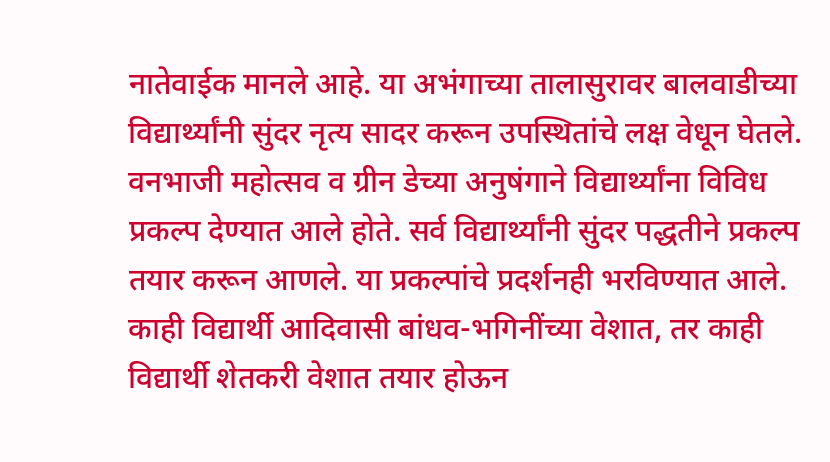नातेवाईक मानले आहे. या अभंगाच्या तालासुरावर बालवाडीच्या विद्यार्थ्यांनी सुंदर नृत्य सादर करून उपस्थितांचे लक्ष वेधून घेतले. वनभाजी महोत्सव व ग्रीन डेच्या अनुषंगाने विद्यार्थ्यांना विविध प्रकल्प देण्यात आले होते. सर्व विद्यार्थ्यांनी सुंदर पद्धतीने प्रकल्प तयार करून आणले. या प्रकल्पांचे प्रदर्शनही भरविण्यात आले. काही विद्यार्थी आदिवासी बांधव-भगिनींच्या वेशात, तर काही विद्यार्थी शेतकरी वेशात तयार होऊन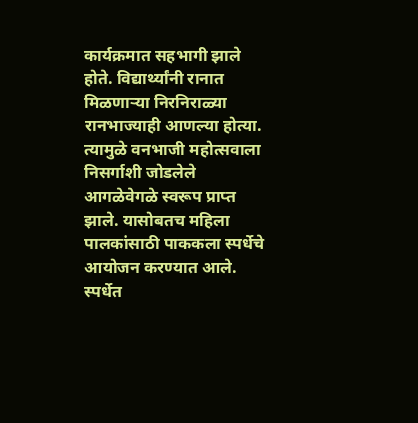कार्यक्रमात सहभागी झाले होते. विद्यार्थ्यांनी रानात मिळणाऱ्या निरनिराळ्या रानभाज्याही आणल्या होत्या. त्यामुळे वनभाजी महोत्सवाला निसर्गाशी जोडलेले आगळेवेगळे स्वरूप प्राप्त झाले. यासोबतच महिला पालकांसाठी पाककला स्पर्धेचे आयोजन करण्यात आले. स्पर्धेत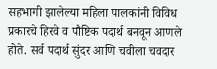सहभागी झालेल्या महिला पालकांनी विविध प्रकारचे हिरवे व पौष्टिक पदार्थ बनवून आणले होते. सर्व पदार्थ सुंदर आणि चवीला चवदार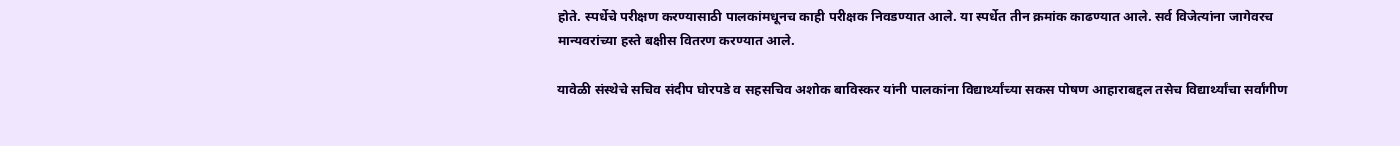होते. स्पर्धेचे परीक्षण करण्यासाठी पालकांमधूनच काही परीक्षक निवडण्यात आले. या स्पर्धेत तीन क्रमांक काढण्यात आले. सर्व विजेत्यांना जागेवरच मान्यवरांच्या हस्ते बक्षीस वितरण करण्यात आले.

यावेळी संस्थेचे सचिव संदीप घोरपडे व सहसचिव अशोक बाविस्कर यांनी पालकांना विद्यार्थ्यांच्या सकस पोषण आहाराबद्दल तसेच विद्यार्थ्यांचा सर्वांगीण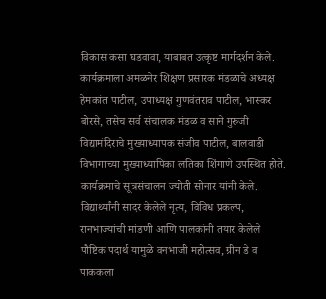विकास कसा घडवावा, याबाबत उत्कृष्ट मार्गदर्शन केले. कार्यक्रमाला अमळनेर शिक्षण प्रसारक मंडळाचे अध्यक्ष हेमकांत पाटील, उपाध्यक्ष गुणवंतराव पाटील, भास्कर बोरसे, तसेच सर्व संचालक मंडळ व साने गुरुजी विद्यामंदिराचे मुख्याध्यापक संजीव पाटील, बालवाडी विभागाच्या मुख्याध्यापिका लतिका शिंगाणे उपस्थित होते. कार्यक्रमाचे सूत्रसंचालन ज्योती सोनार यांनी केले. विद्यार्थ्यांनी सादर केलेले नृत्य, विविध प्रकल्प, रानभाज्यांची मांडणी आणि पालकांनी तयार केलेले पौष्टिक पदार्थ यामुळे वनभाजी महोत्सव, ग्रीन डे व पाककला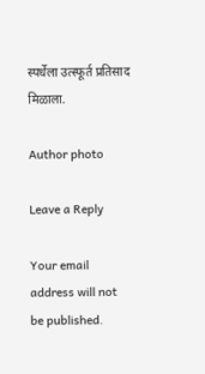स्पर्धेला उत्स्फूर्त प्रतिसाद मिळाला.

Author photo

Leave a Reply

Your email address will not be published.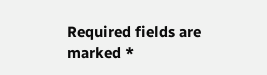Required fields are marked *